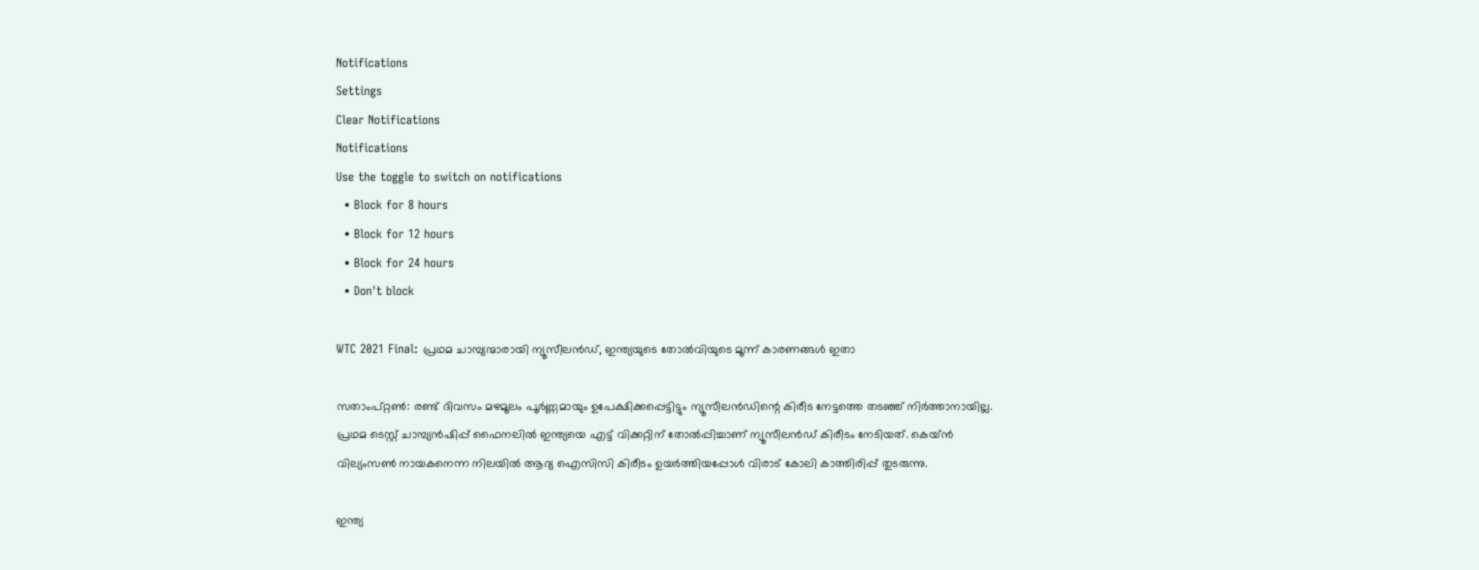Notifications
Settings
Clear Notifications
Notifications
Use the toggle to switch on notifications
  • Block for 8 hours
  • Block for 12 hours
  • Block for 24 hours
  • Don't block

WTC 2021 Final: പ്രഥമ ചാമ്പ്യന്മാരായി ന്യൂസീലന്‍ഡ്, ഇന്ത്യയുടെ തോല്‍വിയുടെ മൂന്ന് കാരണങ്ങള്‍ ഇതാ

സതാംപ്റ്റണ്‍: രണ്ട് ദിവസം മഴമൂലം പൂര്‍ണ്ണമായും ഉപേക്ഷിക്കപ്പെട്ടിട്ടും ന്യൂസീലന്‍ഡിന്റെ കിരീട നേട്ടത്തെ തടഞ്ഞ് നിര്‍ത്താനായില്ല. പ്രഥമ ടെസ്റ്റ് ചാമ്പ്യന്‍ഷിപ്പ് ഫൈനലില്‍ ഇന്ത്യയെ എട്ട് വിക്കറ്റിന് തോല്‍പ്പിച്ചാണ് ന്യൂസീലന്‍ഡ് കിരീടം നേടിയത്. കെയ്ന്‍ വില്യംസണ്‍ നായകനെന്ന നിലയില്‍ ആദ്യ ഐസിസി കിരീടം ഉയര്‍ത്തിയപ്പോള്‍ വിരാട് കോലി കാത്തിരിപ്പ് തുടരുന്നു.

ഇന്ത്യ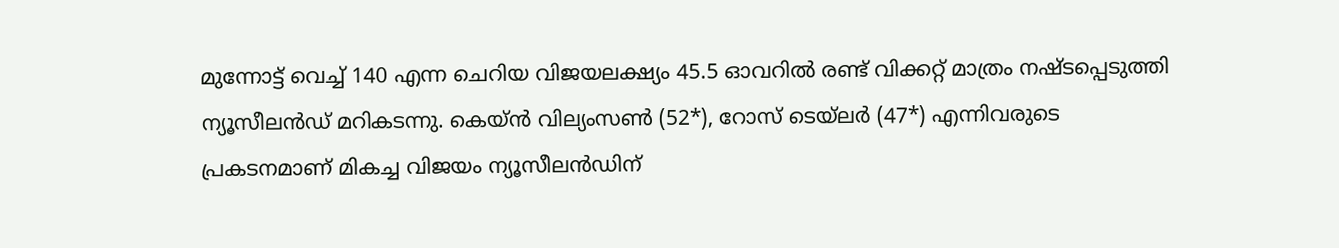മുന്നോട്ട് വെച്ച് 140 എന്ന ചെറിയ വിജയലക്ഷ്യം 45.5 ഓവറില്‍ രണ്ട് വിക്കറ്റ് മാത്രം നഷ്ടപ്പെടുത്തി ന്യൂസീലന്‍ഡ് മറികടന്നു. കെയ്ന്‍ വില്യംസണ്‍ (52*), റോസ് ടെയ്‌ലര്‍ (47*) എന്നിവരുടെ പ്രകടനമാണ് മികച്ച വിജയം ന്യൂസീലന്‍ഡിന്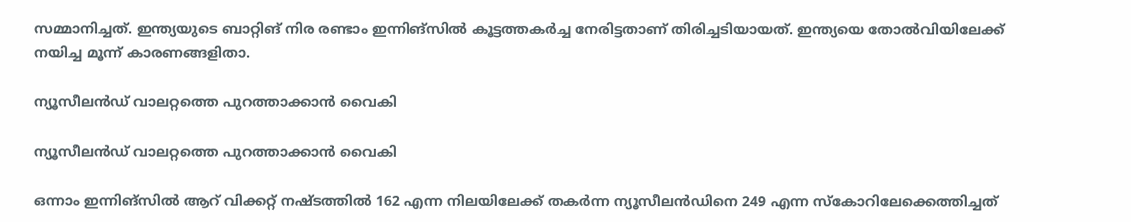സമ്മാനിച്ചത്. ഇന്ത്യയുടെ ബാറ്റിങ് നിര രണ്ടാം ഇന്നിങ്‌സില്‍ കൂട്ടത്തകര്‍ച്ച നേരിട്ടതാണ് തിരിച്ചടിയായത്. ഇന്ത്യയെ തോല്‍വിയിലേക്ക് നയിച്ച മൂന്ന് കാരണങ്ങളിതാ.

ന്യൂസീലന്‍ഡ് വാലറ്റത്തെ പുറത്താക്കാന്‍ വൈകി

ന്യൂസീലന്‍ഡ് വാലറ്റത്തെ പുറത്താക്കാന്‍ വൈകി

ഒന്നാം ഇന്നിങ്‌സില്‍ ആറ് വിക്കറ്റ് നഷ്ടത്തില്‍ 162 എന്ന നിലയിലേക്ക് തകര്‍ന്ന ന്യൂസീലന്‍ഡിനെ 249 എന്ന സ്‌കോറിലേക്കെത്തിച്ചത്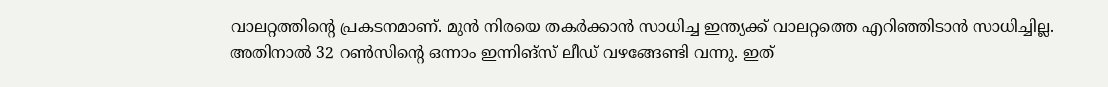വാലറ്റത്തിന്റെ പ്രകടനമാണ്. മുന്‍ നിരയെ തകര്‍ക്കാന്‍ സാധിച്ച ഇന്ത്യക്ക് വാലറ്റത്തെ എറിഞ്ഞിടാന്‍ സാധിച്ചില്ല. അതിനാല്‍ 32 റണ്‍സിന്റെ ഒന്നാം ഇന്നിങ്‌സ് ലീഡ് വഴങ്ങേണ്ടി വന്നു. ഇത്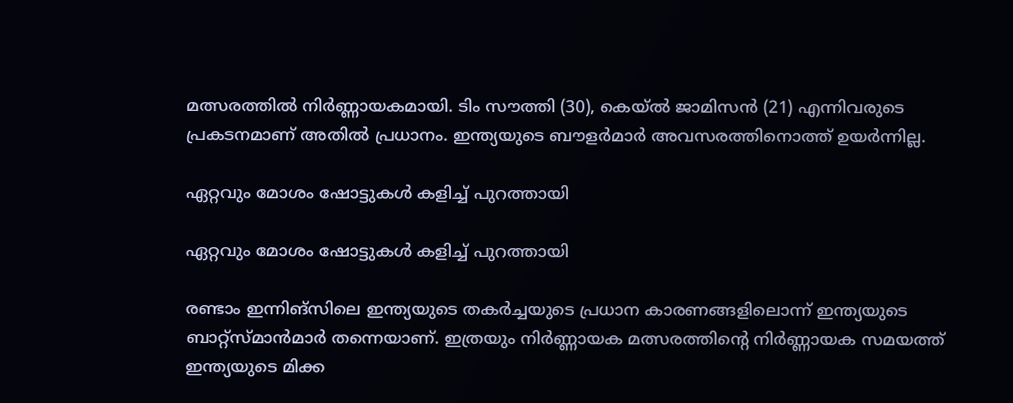മത്സരത്തില്‍ നിര്‍ണ്ണായകമായി. ടിം സൗത്തി (30), കെയ്ല്‍ ജാമിസന്‍ (21) എന്നിവരുടെ പ്രകടനമാണ് അതില്‍ പ്രധാനം. ഇന്ത്യയുടെ ബൗളര്‍മാര്‍ അവസരത്തിനൊത്ത് ഉയര്‍ന്നില്ല.

ഏറ്റവും മോശം ഷോട്ടുകള്‍ കളിച്ച് പുറത്തായി

ഏറ്റവും മോശം ഷോട്ടുകള്‍ കളിച്ച് പുറത്തായി

രണ്ടാം ഇന്നിങ്‌സിലെ ഇന്ത്യയുടെ തകര്‍ച്ചയുടെ പ്രധാന കാരണങ്ങളിലൊന്ന് ഇന്ത്യയുടെ ബാറ്റ്‌സ്മാന്‍മാര്‍ തന്നെയാണ്. ഇത്രയും നിര്‍ണ്ണായക മത്സരത്തിന്റെ നിര്‍ണ്ണായക സമയത്ത് ഇന്ത്യയുടെ മിക്ക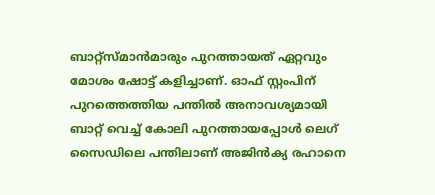ബാറ്റ്‌സ്മാന്‍മാരും പുറത്തായത് ഏറ്റവും മോശം ഷോട്ട് കളിച്ചാണ്. ഓഫ് സ്റ്റംപിന് പുറത്തെത്തിയ പന്തില്‍ അനാവശ്യമായി ബാറ്റ് വെച്ച് കോലി പുറത്തായപ്പോള്‍ ലെഗ് സൈഡിലെ പന്തിലാണ് അജിന്‍ക്യ രഹാനെ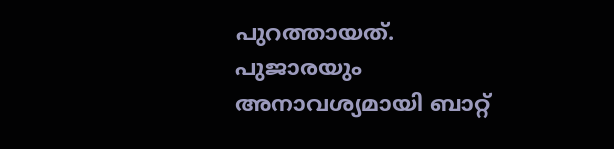പുറത്തായത്. പുജാരയും അനാവശ്യമായി ബാറ്റ്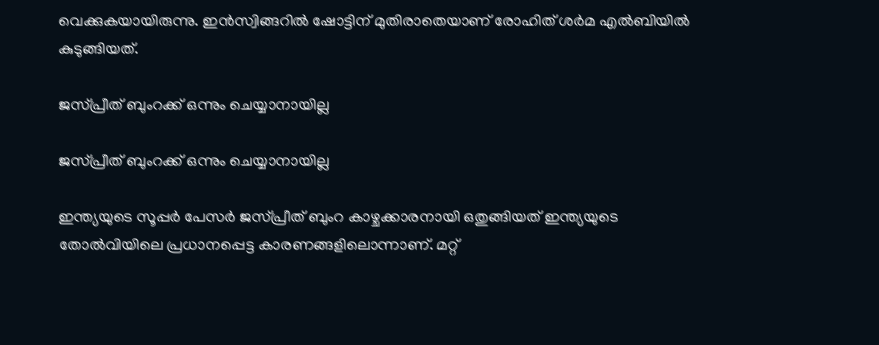വെക്കുകയായിരുന്നു. ഇന്‍സ്വിങ്ങറില്‍ ഷോട്ടിന് മുതിരാതെയാണ് രോഹിത് ശര്‍മ എല്‍ബിയില്‍ കുടുങ്ങിയത്.

ജസ്പ്രീത് ബുംറക്ക് ഒന്നും ചെയ്യാനായില്ല

ജസ്പ്രീത് ബുംറക്ക് ഒന്നും ചെയ്യാനായില്ല

ഇന്ത്യയുടെ സൂപ്പര്‍ പേസര്‍ ജസ്പ്രീത് ബുംറ കാഴ്ചക്കാരനായി ഒതുങ്ങിയത് ഇന്ത്യയുടെ തോല്‍വിയിലെ പ്രധാനപ്പെട്ട കാരണങ്ങളിലൊന്നാണ്. മറ്റ്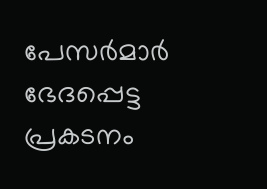പേസര്‍മാര്‍ ഭേദപ്പെട്ട പ്രകടനം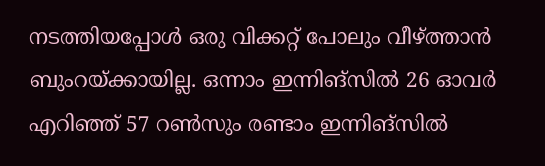നടത്തിയപ്പോള്‍ ഒരു വിക്കറ്റ് പോലും വീഴ്ത്താന്‍ ബുംറയ്ക്കായില്ല. ഒന്നാം ഇന്നിങ്‌സില്‍ 26 ഓവര്‍ എറിഞ്ഞ് 57 റണ്‍സും രണ്ടാം ഇന്നിങ്‌സില്‍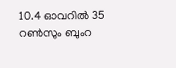10.4 ഓവറില്‍ 35 റണ്‍സും ബുംറ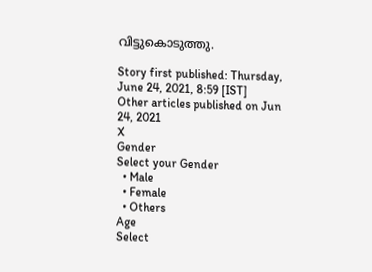വിട്ടുകൊടുത്തു.

Story first published: Thursday, June 24, 2021, 8:59 [IST]
Other articles published on Jun 24, 2021
X
Gender
Select your Gender
  • Male
  • Female
  • Others
Age
Select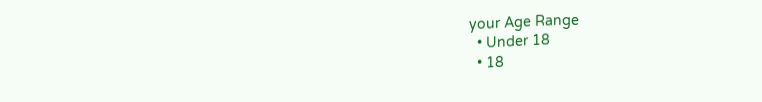your Age Range
  • Under 18
  • 18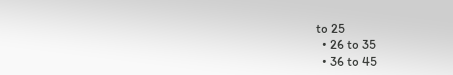to 25
  • 26 to 35
  • 36 to 45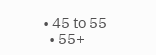• 45 to 55
  • 55+